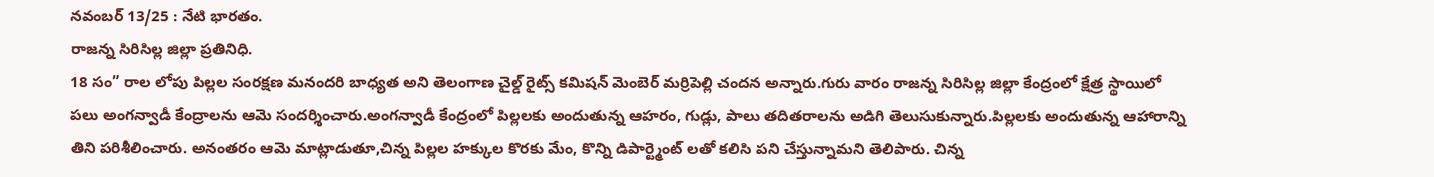నవంబర్ 13/25 : నేటి భారతం.
రాజన్న సిరిసిల్ల జిల్లా ప్రతినిధి.
18 సం” రాల లోపు పిల్లల సంరక్షణ మనందరి బాధ్యత అని తెలంగాణ చైల్డ్ రైట్స్ కమిషన్ మెంబెర్ మర్రిపెల్లి చందన అన్నారు.గురు వారం రాజన్న సిరిసిల్ల జిల్లా కేంద్రంలో క్షేత్ర స్థాయిలో పలు అంగన్వాడీ కేంద్రాలను ఆమె సందర్శించారు.అంగన్వాడీ కేంద్రంలో పిల్లలకు అందుతున్న ఆహరం, గుడ్లు, పాలు తదితరాలను అడిగి తెలుసుకున్నారు.పిల్లలకు అందుతున్న ఆహారాన్ని తిని పరిశీలించారు. అనంతరం ఆమె మాట్లాడుతూ,చిన్న పిల్లల హక్కుల కొరకు మేం, కొన్ని డిపార్ట్మెంట్ లతో కలిసి పని చేస్తున్నామని తెలిపారు. చిన్న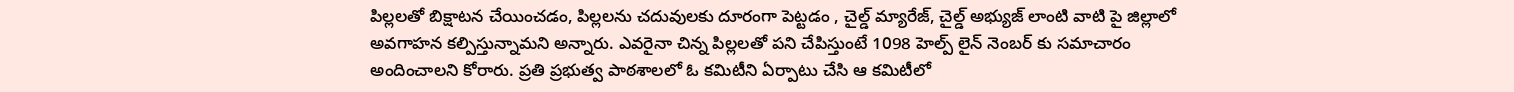పిల్లలతో బిక్షాటన చేయించడం, పిల్లలను చదువులకు దూరంగా పెట్టడం , చైల్డ్ మ్యారేజ్, చైల్డ్ అభ్యుజ్ లాంటి వాటి పై జిల్లాలో అవగాహన కల్పిస్తున్నామని అన్నారు. ఎవరైనా చిన్న పిల్లలతో పని చేపిస్తుంటే 1098 హెల్ప్ లైన్ నెంబర్ కు సమాచారం అందించాలని కోరారు. ప్రతి ప్రభుత్వ పాఠశాలలో ఓ కమిటీని ఏర్పాటు చేసి ఆ కమిటీలో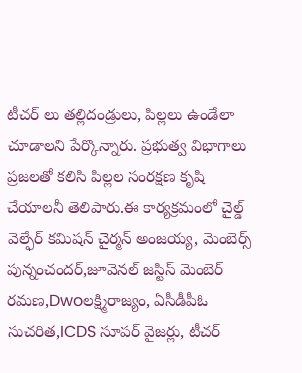టీచర్ లు తల్లిదండ్రులు, పిల్లలు ఉండేలా చూడాలని పేర్కొన్నారు. ప్రభుత్వ విభాగాలు ప్రజలతో కలిసి పిల్లల సంరక్షణ కృషి చేయాలనీ తెలిపారు.ఈ కార్యక్రమంలో చైల్డ్ వెల్ఫేర్ కమిషన్ చైర్మన్ అంజయ్య, మెంబెర్స్ పున్నంచందర్,జూవెనల్ జస్టిస్ మెంబెర్ రమణ,Dwoలక్ష్మిరాజ్యం, ఏసీడీపీఓ సుచరిత,ICDS సూపర్ వైజర్లు, టీచర్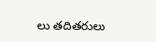లు తదితరులు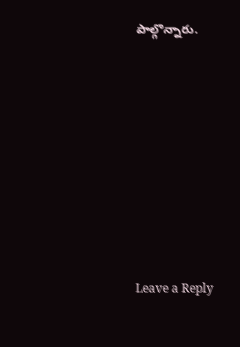పాల్గొన్నారు.











Leave a Reply